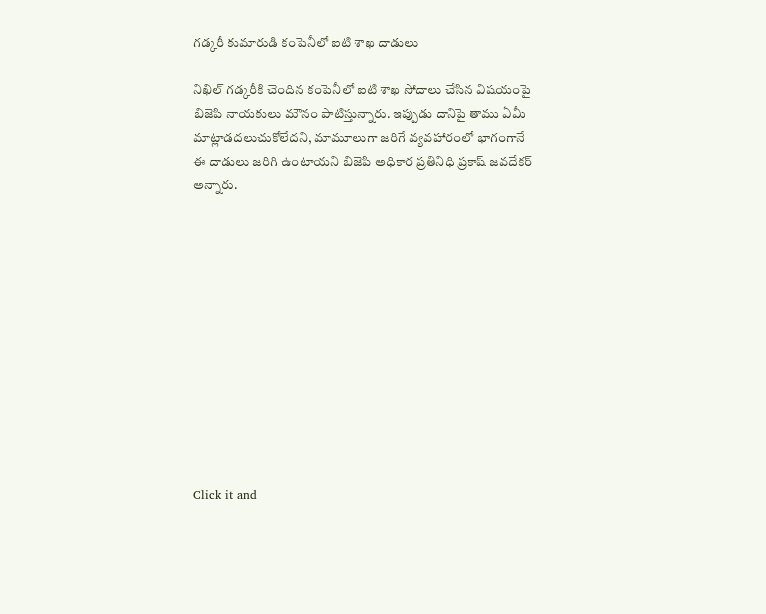గడ్కరీ కుమారుడి కంపెనీలో ఐటి శాఖ దాడులు

నిఖిల్ గడ్కరీకి చెందిన కంపెనీలో ఐటి శాఖ సోదాలు చేసిన విషయంపై బిజెపి నాయకులు మౌనం పాటిస్తున్నారు. ఇప్పుడు దానిపై తాము ఏమీ మాట్లాడదలుచుకోలేదని, మామూలుగా జరిగే వ్యవహారంలో భాగంగానే ఈ దాడులు జరిగి ఉంటాయని బిజెపి అధికార ప్రతినిధి ప్రకాష్ జవదేకర్ అన్నారు.












Click it and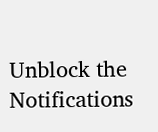Unblock the Notifications